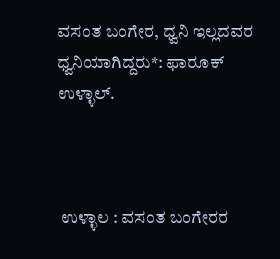ವಸಂತ ಬಂಗೇರ, ಧ್ವನಿ ಇಲ್ಲದವರ ಧ್ವನಿಯಾಗಿದ್ದರು*: ಫಾರೂಕ್ ಉಳ್ಳಾಲ್.



 ಉಳ್ಳಾಲ : ವಸಂತ ಬಂಗೇರರ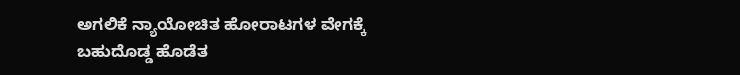ಅಗಲಿಕೆ ನ್ಯಾಯೋಚಿತ ಹೋರಾಟಗಳ ವೇಗಕ್ಕೆ ಬಹುದೊಡ್ಡ ಹೊಡೆತ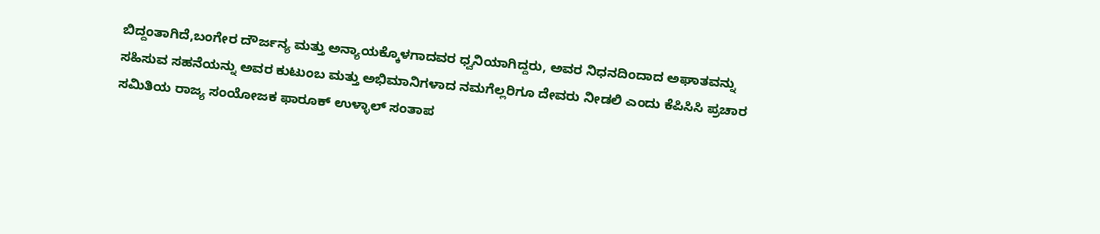ಬಿದ್ದಂತಾಗಿದೆ,ಬಂಗೇರ ದೌರ್ಜನ್ಯ ಮತ್ತು ಅನ್ಯಾಯಕ್ಕೊಳಗಾದವರ ಧ್ವನಿಯಾಗಿದ್ದರು, ಅವರ ನಿಧನದಿಂದಾದ ಅಘಾತವನ್ನು ಸಹಿಸುವ ಸಹನೆಯನ್ನು ಅವರ ಕುಟುಂಬ ಮತ್ತು ಅಭಿಮಾನಿಗಳಾದ ನಮಗೆಲ್ಲರಿಗೂ ದೇವರು ನೀಡಲಿ ಎಂದು ಕೆಪಿಸಿಸಿ ಪ್ರಚಾರ ಸಮಿತಿಯ ರಾಜ್ಯ ಸಂಯೋಜಕ ಫಾರೂಕ್ ಉಳ್ಳಾಲ್ ಸಂತಾಪ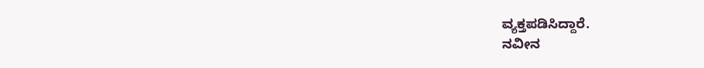ವ್ಯಕ್ತಪಡಿಸಿದ್ದಾರೆ.
ನವೀನ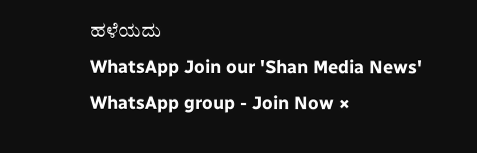ಹಳೆಯದು
WhatsApp Join our 'Shan Media News' WhatsApp group - Join Now ×